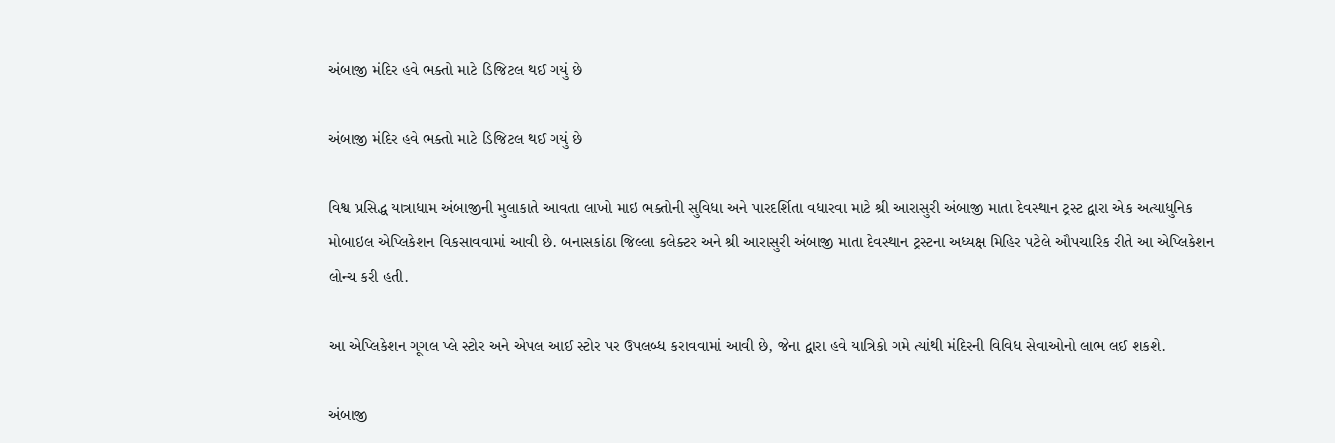અંબાજી મંદિર હવે ભક્તો માટે ડિજિટલ થઈ ગયું છે

અંબાજી મંદિર હવે ભક્તો માટે ડિજિટલ થઈ ગયું છે

વિશ્વ પ્રસિદ્ધ યાત્રાધામ અંબાજીની મુલાકાતે આવતા લાખો માઇ ભક્તોની સુવિધા અને પારદર્શિતા વધારવા માટે શ્રી આરાસુરી અંબાજી માતા દેવસ્થાન ટ્રસ્ટ દ્વારા એક અત્યાધુનિક મોબાઇલ એપ્લિકેશન વિકસાવવામાં આવી છે. બનાસકાંઠા જિલ્લા કલેક્ટર અને શ્રી આરાસુરી અંબાજી માતા દેવસ્થાન ટ્રસ્ટના અધ્યક્ષ મિહિર પટેલે ઔપચારિક રીતે આ એપ્લિકેશન લોન્ચ કરી હતી.

આ એપ્લિકેશન ગૂગલ પ્લે સ્ટોર અને એપલ આઈ સ્ટોર પર ઉપલબ્ધ કરાવવામાં આવી છે, જેના દ્વારા હવે યાત્રિકો ગમે ત્યાંથી મંદિરની વિવિધ સેવાઓનો લાભ લઈ શકશે.

અંબાજી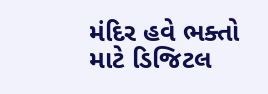મંદિર હવે ભક્તો માટે ડિજિટલ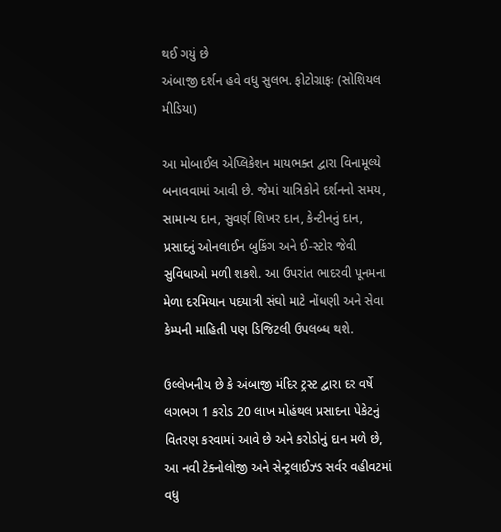થઈ ગયું છે
અંબાજી દર્શન હવે વધુ સુલભ. ફોટોગ્રાફઃ (સોશિયલ મીડિયા)

આ મોબાઈલ એપ્લિકેશન માયભક્ત દ્વારા વિનામૂલ્યે બનાવવામાં આવી છે. જેમાં યાત્રિકોને દર્શનનો સમય, સામાન્ય દાન, સુવર્ણ શિખર દાન, કેન્ટીનનું દાન, પ્રસાદનું ઓનલાઈન બુકિંગ અને ઈ-સ્ટોર જેવી સુવિધાઓ મળી શકશે. આ ઉપરાંત ભાદરવી પૂનમના મેળા દરમિયાન પદયાત્રી સંઘો માટે નોંધણી અને સેવા કેમ્પની માહિતી પણ ડિજિટલી ઉપલબ્ધ થશે.

ઉલ્લેખનીય છે કે અંબાજી મંદિર ટ્રસ્ટ દ્વારા દર વર્ષે લગભગ 1 કરોડ 20 લાખ મોહંથલ પ્રસાદના પેકેટનું વિતરણ કરવામાં આવે છે અને કરોડોનું દાન મળે છે, આ નવી ટેક્નોલોજી અને સેન્ટ્રલાઈઝ્ડ સર્વર વહીવટમાં વધુ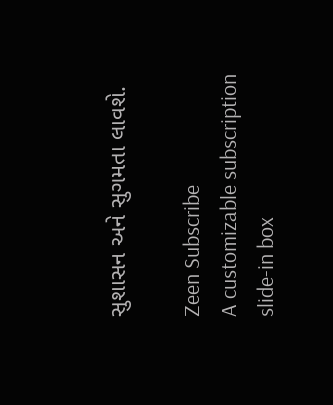સુશાસન અને સુગમતા લાવશે.

Zeen Subscribe
A customizable subscription slide-in box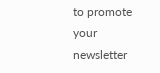to promote your newsletter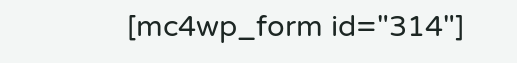[mc4wp_form id="314"]